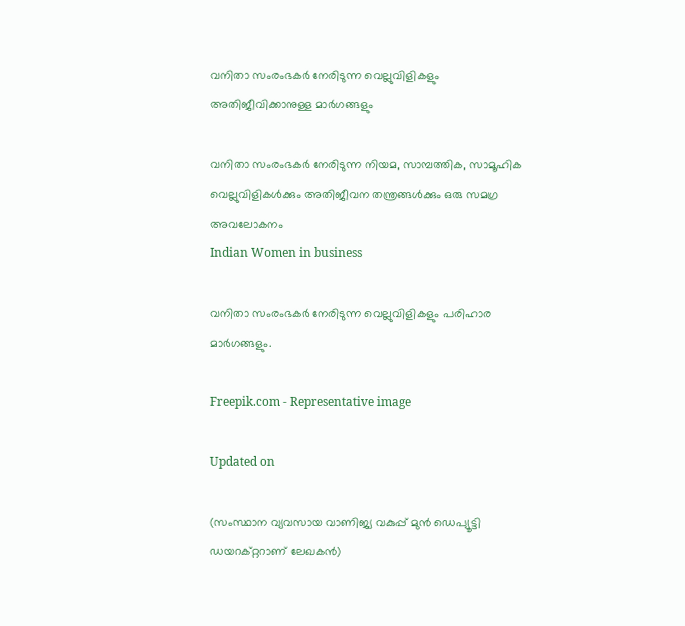വനിതാ സംരംഭകർ നേരിടുന്ന വെല്ലുവിളികളും അതിജീവിക്കാനുള്ള മാർഗങ്ങളും

വനിതാ സംരംഭകർ നേരിടുന്ന നിയമ, സാമ്പത്തിക, സാമൂഹിക വെല്ലുവിളികൾക്കും അതിജീവന തന്ത്രങ്ങൾക്കും ഒരു സമഗ്ര അവലോകനം
Indian Women in business

വനിതാ സംരംഭകർ നേരിടുന്ന വെല്ലുവിളികളും പരിഹാര മാർഗങ്ങളും.

Freepik.com - Representative image

Updated on

(സംസ്ഥാന വ്യവസായ വാണിജ്യ വകുപ്പ് മുന്‍ ഡെപ്യൂട്ടി ഡയറക്റ്ററാണ് ലേഖകൻ)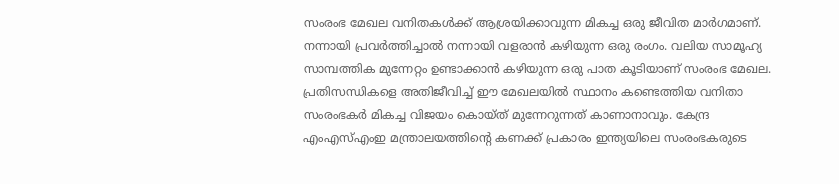സംരംഭ മേഖല വനിതകൾക്ക് ആശ്രയിക്കാവുന്ന മികച്ച ഒരു ജീവിത മാർഗമാണ്. നന്നായി പ്രവർത്തിച്ചാൽ നന്നായി വളരാൻ കഴിയുന്ന ഒരു രംഗം. വലിയ സാമൂഹ്യ സാമ്പത്തിക മുന്നേറ്റം ഉണ്ടാക്കാൻ കഴിയുന്ന ഒരു പാത കൂടിയാണ് സംരംഭ മേഖല. പ്രതിസന്ധികളെ അതിജീവിച്ച് ഈ മേഖലയിൽ സ്ഥാനം കണ്ടെത്തിയ വനിതാ സംരംഭകർ മികച്ച വിജയം കൊയ്ത് മുന്നേറുന്നത് കാണാനാവും. കേന്ദ്ര എംഎസ്എംഇ മന്ത്രാലയത്തിന്‍റെ കണക്ക് പ്രകാരം ഇന്ത്യയിലെ സംരംഭകരുടെ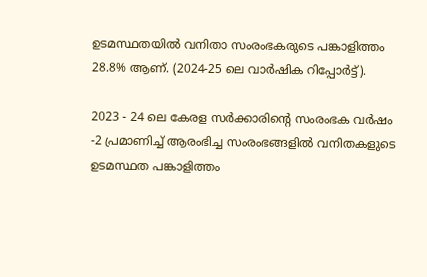ഉടമസ്ഥതയിൽ വനിതാ സംരംഭകരുടെ പങ്കാളിത്തം 28.8% ആണ്. (2024-25 ലെ വാർഷിക റിപ്പോർട്ട്).

2023 - 24 ലെ കേരള സർക്കാരിന്‍റെ സംരംഭക വർഷം -2 പ്രമാണിച്ച് ആരംഭിച്ച സംരംഭങ്ങളിൽ വനിതകളുടെ ഉടമസ്ഥത പങ്കാളിത്തം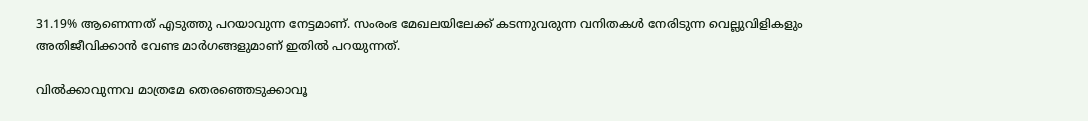31.19% ആണെന്നത് എടുത്തു പറയാവുന്ന നേട്ടമാണ്. സംരംഭ മേഖലയിലേക്ക് കടന്നുവരുന്ന വനിതകൾ നേരിടുന്ന വെല്ലുവിളികളും അതിജീവിക്കാൻ വേണ്ട മാർഗങ്ങളുമാണ് ഇതിൽ പറയുന്നത്.

വിൽക്കാവുന്നവ മാത്രമേ തെരഞ്ഞെടുക്കാവൂ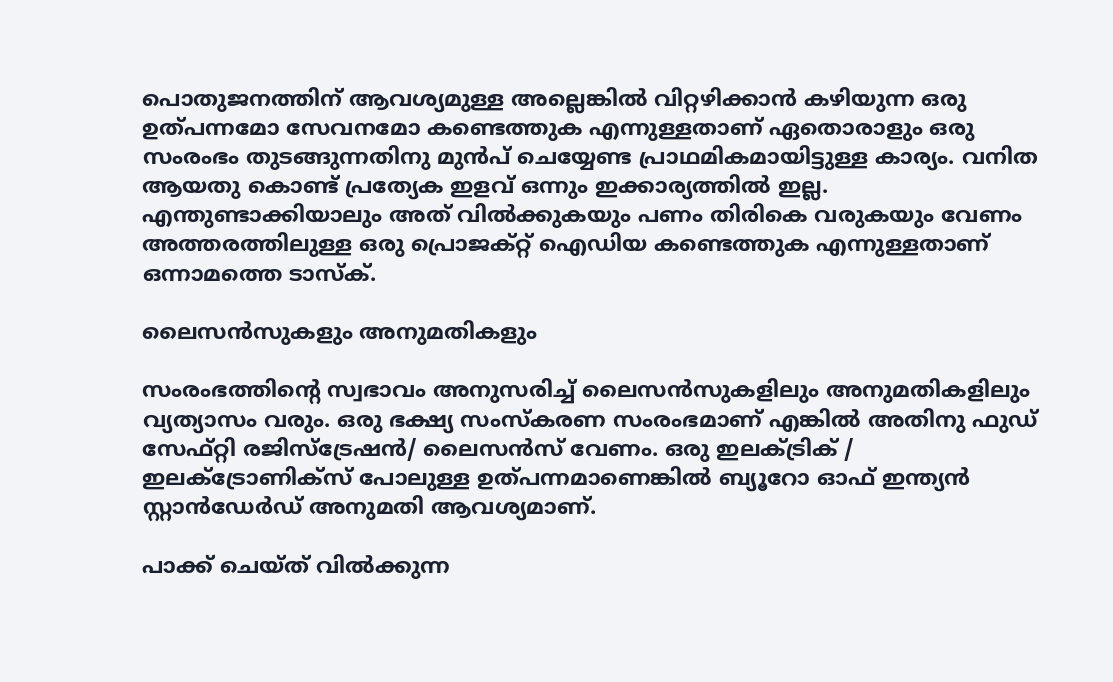പൊതുജനത്തിന് ആവശ്യമുള്ള അല്ലെങ്കിൽ വിറ്റഴിക്കാൻ കഴിയുന്ന ഒരു ഉത്പന്നമോ സേവനമോ കണ്ടെത്തുക എന്നുള്ളതാണ് ഏതൊരാളും ഒരു സംരംഭം തുടങ്ങുന്നതിനു മുൻപ് ചെയ്യേണ്ട പ്രാഥമികമായിട്ടുള്ള കാര്യം. വനിത ആയതു കൊണ്ട് പ്രത്യേക ഇളവ് ഒന്നും ഇക്കാര്യത്തിൽ ഇല്ല. എന്തുണ്ടാക്കിയാലും അത് വിൽക്കുകയും പണം തിരികെ വരുകയും വേണം അത്തരത്തിലുള്ള ഒരു പ്രൊജക്റ്റ് ഐഡിയ കണ്ടെത്തുക എന്നുള്ളതാണ് ഒന്നാമത്തെ ടാസ്ക്.

ലൈസൻസുകളും അനുമതികളും

സംരംഭത്തിന്‍റെ സ്വഭാവം അനുസരിച്ച് ലൈസൻസുകളിലും അനുമതികളിലും വ്യത്യാസം വരും. ഒരു ഭക്ഷ്യ സംസ്കരണ സംരംഭമാണ് എങ്കിൽ അതിനു ഫുഡ് സേഫ്റ്റി രജിസ്ട്രേഷൻ/ ലൈസൻസ് വേണം. ഒരു ഇലക്‌ട്രിക് / ഇലക്‌ട്രോണിക്സ് പോലുള്ള ഉത്പന്നമാണെങ്കിൽ ബ്യൂറോ ഓഫ് ഇന്ത്യൻ സ്റ്റാൻഡേർഡ് അനുമതി ആവശ്യമാണ്.

പാക്ക് ചെയ്ത് വിൽക്കുന്ന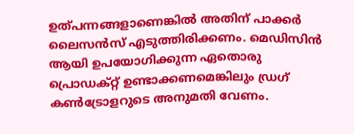ഉത്പന്നങ്ങളാണെങ്കിൽ അതിന് പാക്കർ ലൈസൻസ് എടുത്തിരിക്കണം. മെഡിസിൻ ആയി ഉപയോഗിക്കുന്ന ഏതൊരു പ്രൊഡക്റ്റ് ഉണ്ടാക്കണമെങ്കിലും ഡ്രഗ് കൺട്രോളറുടെ അനുമതി വേണം.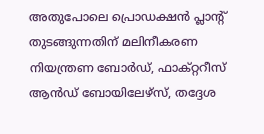അതുപോലെ പ്രൊഡക്ഷൻ പ്ലാന്‍റ് തുടങ്ങുന്നതിന് മലിനീകരണ നിയന്ത്രണ ബോർഡ്, ഫാക്റ്ററീസ് ആൻഡ് ബോയിലേഴ്സ്, തദ്ദേശ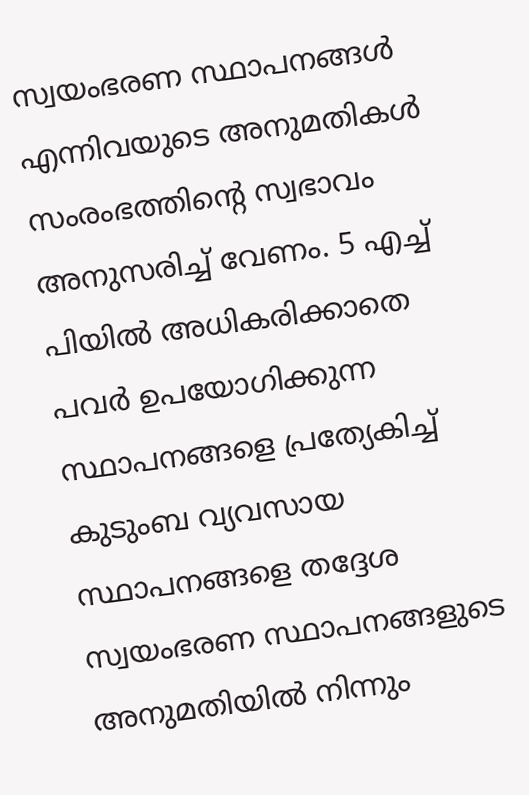സ്വയംഭരണ സ്ഥാപനങ്ങൾ എന്നിവയുടെ അനുമതികൾ സംരംഭത്തിന്‍റെ സ്വഭാവം അനുസരിച്ച് വേണം. 5 എച്ച് പിയിൽ അധികരിക്കാതെ പവർ ഉപയോഗിക്കുന്ന സ്ഥാപനങ്ങളെ പ്രത്യേകിച്ച് കുടുംബ വ്യവസായ സ്ഥാപനങ്ങളെ തദ്ദേശ സ്വയംഭരണ സ്ഥാപനങ്ങളുടെ അനുമതിയിൽ നിന്നും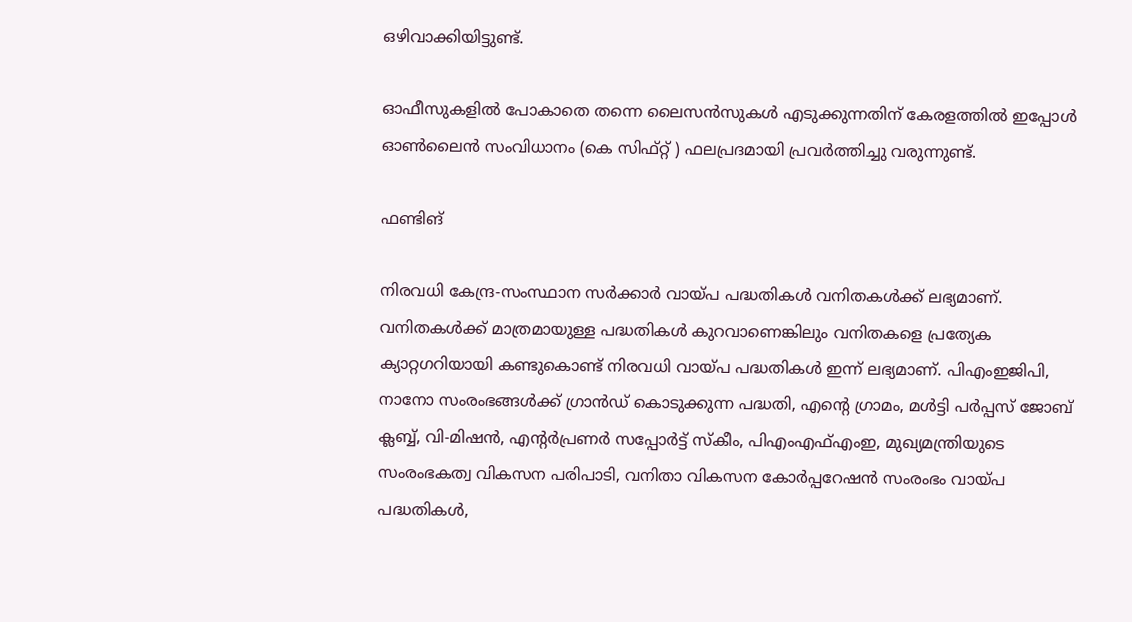ഒഴിവാക്കിയിട്ടുണ്ട്.

ഓഫീസുകളിൽ പോകാതെ തന്നെ ലൈസൻസുകൾ എടുക്കുന്നതിന് കേരളത്തിൽ ഇപ്പോൾ ഓൺലൈൻ സംവിധാനം (കെ സിഫ്റ്റ് ) ഫലപ്രദമായി പ്രവർത്തിച്ചു വരുന്നുണ്ട്.

ഫണ്ടിങ്

നിരവധി കേന്ദ്ര-സംസ്ഥാന സർക്കാർ വായ്പ പദ്ധതികൾ വനിതകൾക്ക് ലഭ്യമാണ്. വനിതകൾക്ക് മാത്രമായുള്ള പദ്ധതികൾ കുറവാണെങ്കിലും വനിതകളെ പ്രത്യേക ക്യാറ്റഗറിയായി കണ്ടുകൊണ്ട് നിരവധി വായ്പ പദ്ധതികൾ ഇന്ന് ലഭ്യമാണ്. പിഎംഇജിപി, നാനോ സംരംഭങ്ങൾക്ക് ഗ്രാൻഡ് കൊടുക്കുന്ന പദ്ധതി, എന്‍റെ ഗ്രാമം, മൾട്ടി പർപ്പസ് ജോബ് ക്ലബ്ബ്, വി-മിഷൻ, എന്‍റർ‌പ്രണർ സപ്പോർട്ട് സ്കീം, പിഎംഎഫ്എംഇ, മുഖ്യമന്ത്രിയുടെ സംരംഭകത്വ വികസന പരിപാടി, വനിതാ വികസന കോർപ്പറേഷൻ സംരംഭം വായ്പ പദ്ധതികൾ,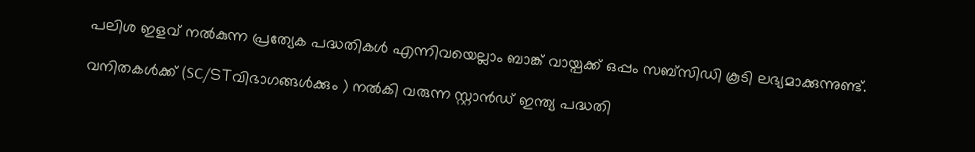പലിശ ഇളവ് നൽകുന്ന പ്രത്യേക പദ്ധതികൾ എന്നിവയെല്ലാം ബാങ്ക് വായ്പക്ക് ഒപ്പം സബ്സിഡി കൂടി ലഭ്യമാക്കുന്നുണ്ട്.

വനിതകൾക്ക് (SC/STവിഭാഗങ്ങൾക്കും ) നൽകി വരുന്ന സ്റ്റാൻഡ് ഇന്ത്യ പദ്ധതി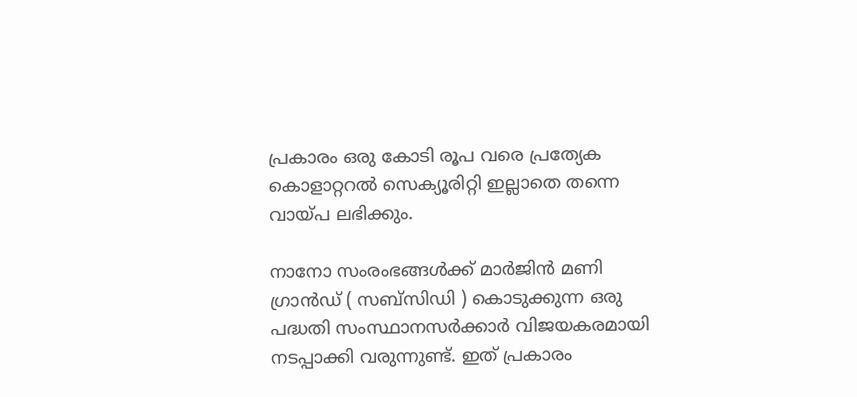പ്രകാരം ഒരു കോടി രൂപ വരെ പ്രത്യേക കൊളാറ്ററൽ സെക്യൂരിറ്റി ഇല്ലാതെ തന്നെ വായ്പ ലഭിക്കും.

നാനോ സംരംഭങ്ങൾക്ക് മാർജിൻ മണി ഗ്രാൻഡ് ( സബ്സിഡി ) കൊടുക്കുന്ന ഒരു പദ്ധതി സംസ്ഥാനസർക്കാർ വിജയകരമായി നടപ്പാക്കി വരുന്നുണ്ട്. ഇത് പ്രകാരം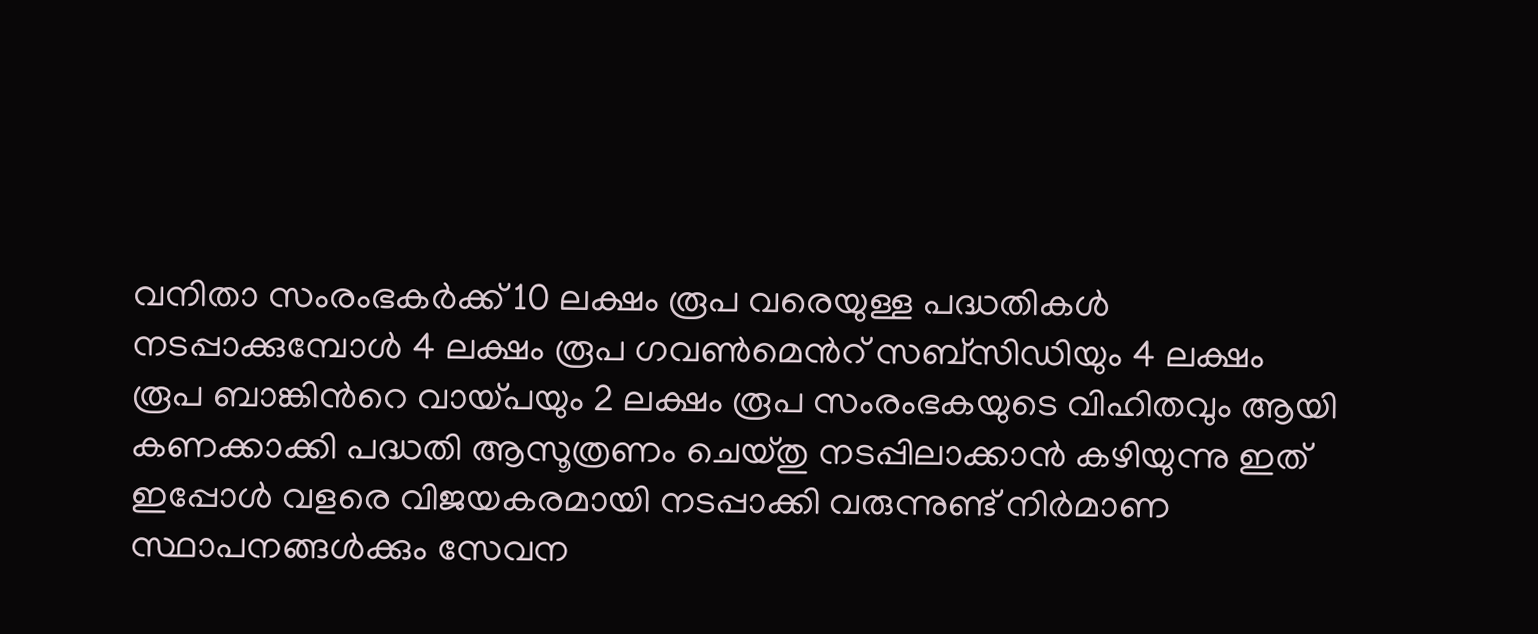വനിതാ സംരംഭകർക്ക് 10 ലക്ഷം രൂപ വരെയുള്ള പദ്ധതികൾ നടപ്പാക്കുമ്പോൾ 4 ലക്ഷം രൂപ ഗവൺമെന്‍റ് സബ്സിഡിയും 4 ലക്ഷം രൂപ ബാങ്കിന്‍റെ വായ്പയും 2 ലക്ഷം രൂപ സംരംഭകയുടെ വിഹിതവും ആയി കണക്കാക്കി പദ്ധതി ആസൂത്രണം ചെയ്തു നടപ്പിലാക്കാൻ കഴിയുന്നു ഇത് ഇപ്പോൾ വളരെ വിജയകരമായി നടപ്പാക്കി വരുന്നുണ്ട് നിർമാണ സ്ഥാപനങ്ങൾക്കും സേവന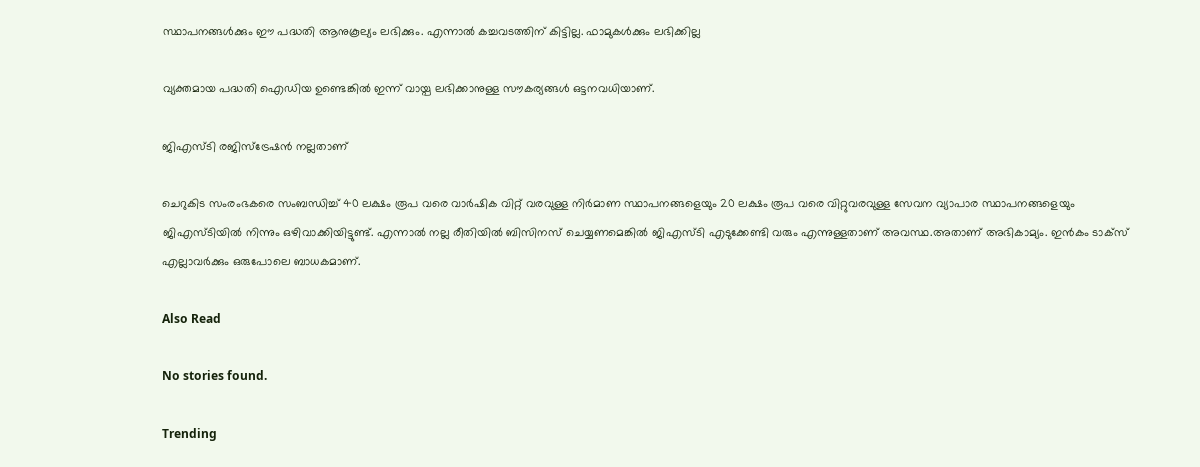സ്ഥാപനങ്ങൾക്കും ഈ പദ്ധതി ആനുകൂല്യം ലഭിക്കും. എന്നാൽ കച്ചവടത്തിന് കിട്ടില്ല. ഫാമുകൾക്കും ലഭിക്കില്ല

വ്യക്തമായ പദ്ധതി ഐഡിയ ഉണ്ടെങ്കിൽ ഇന്ന് വായ്പ ലഭിക്കാനുള്ള സൗകര്യങ്ങൾ ഒട്ടനവധിയാണ്.

ജിഎസ്ടി രജിസ്ട്രേഷൻ നല്ലതാണ്

ചെറുകിട സംരംഭകരെ സംബന്ധിച്ച് 40 ലക്ഷം രൂപ വരെ വാർഷിക വിറ്റ് വരവുള്ള നിർമാണ സ്ഥാപനങ്ങളെയും 20 ലക്ഷം രൂപ വരെ വിറ്റുവരവുള്ള സേവന വ്യാപാര സ്ഥാപനങ്ങളെയും ജിഎസ്ടിയിൽ നിന്നും ഒഴിവാക്കിയിട്ടുണ്ട്. എന്നാൽ നല്ല രീതിയിൽ ബിസിനസ് ചെയ്യണമെങ്കിൽ ജിഎസ്ടി എടുക്കേണ്ടി വരും എന്നുള്ളതാണ് അവസ്ഥ.അതാണ് അഭികാമ്യം. ഇൻകം ടാക്സ് എല്ലാവർക്കും ഒരുപോലെ ബാധകമാണ്.

Also Read

No stories found.

Trending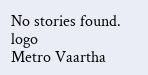No stories found.
logo
Metro Vaartha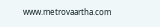www.metrovaartha.com